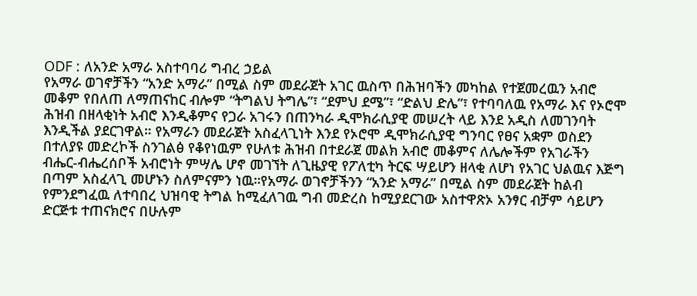ODF : ለአንድ አማራ አስተባባሪ ግብረ ኃይል
የአማራ ወገኖቻችን “አንድ አማራ” በሚል ስም መደራጀት አገር ዉስጥ በሕዝባችን መካከል የተጀመረዉን አብሮ መቆም የበለጠ ለማጠናከር ብሎም “ትግልህ ትግሌ”፣ “ደምህ ደሜ”፣ “ድልህ ድሌ”፣ የተባባለዉ የአማራ እና የኦሮሞ ሕዝብ በዘላቂነት አብሮ እንዲቆምና የጋራ አገሩን በጠንካራ ዲሞክራሲያዊ መሠረት ላይ እንደ አዲስ ለመገንባት እንዲችል ያደርገዋል። የአማራን መደራጀት አስፈላጊነት እንደ የኦሮሞ ዲሞክራሲያዊ ግንባር የፀና አቋም ወስደን በተለያዩ መድረኮች ስንገልፅ የቆየነዉም የሁለቱ ሕዝብ በተደራጀ መልክ አብሮ መቆምና ለሌሎችም የአገራችን ብሔር-ብሔረሰቦች አብሮነት ምሣሌ ሆኖ መገኘት ለጊዜያዊ የፖለቲካ ትርፍ ሣይሆን ዘላቂ ለሆነ የአገር ህልዉና እጅግ በጣም አስፈላጊ መሆኑን ስለምናምን ነዉ።የአማራ ወገኖቻችንን “አንድ አማራ” በሚል ስም መደራጀት ከልብ የምንደግፈዉ ለተባበረ ህዝባዊ ትግል ከሚፈለገዉ ግብ መድረስ ከሚያደርገው አስተዋጽኦ አንፃር ብቻም ሳይሆን ድርጅቱ ተጠናክሮና በሁሉም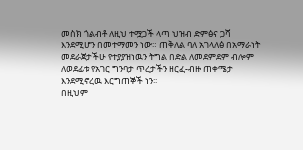መስክ ጎልብቶ ለዚህ ተሟጋች ላጣ ህዝብ ድምፅና ጋሻ እንደሚሆን በመተማመን ነው። ጠቅለል ባለ አገላለፅ በአማራነት መደራጀታችሁ የተያያዝነዉን ትግል በድል ለመደምደም ብሎም ለወደፊቱ የአገር ግንባታ ጥረታችን ዘርፈ-ብዙ ጠቀሜታ እንደሚኖረዉ እርግጠኞች ነን፡፡
በዚህም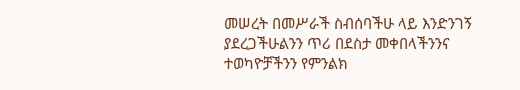መሠረት በመሥራች ስብሰባችሁ ላይ እንድንገኝ ያደረጋችሁልንን ጥሪ በደስታ መቀበላችንንና ተወካዮቻችንን የምንልክ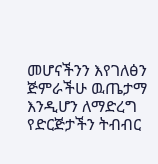መሆናችንን እየገለፅን ጅምራችሁ ዉጤታማ እንዲሆን ለማድረግ የድርጅታችን ትብብር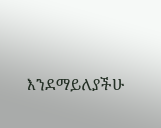እንደማይለያችሁ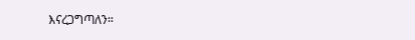እናረጋግጣለን።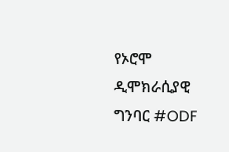የኦሮሞ ዲሞክራሲያዊ ግንባር #ODF